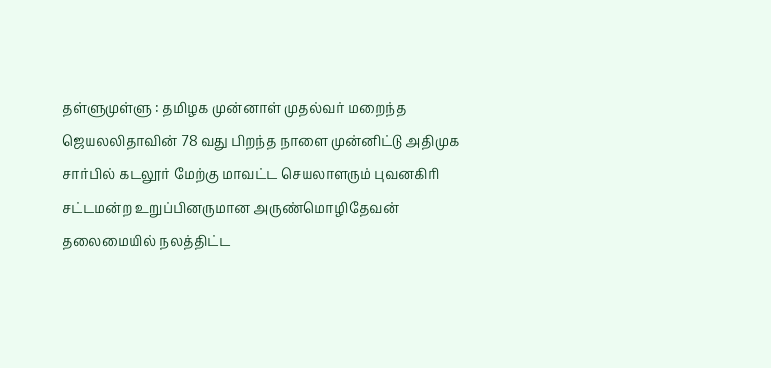தள்ளுமுள்ளு : தமிழக முன்னாள் முதல்வர் மறைந்த ஜெயலலிதாவின் 78 வது பிறந்த நாளை முன்னிட்டு அதிமுக சார்பில் கடலூர் மேற்கு மாவட்ட செயலாளரும் புவனகிரி சட்டமன்ற உறுப்பினருமான அருண்மொழிதேவன் தலைமையில் நலத்திட்ட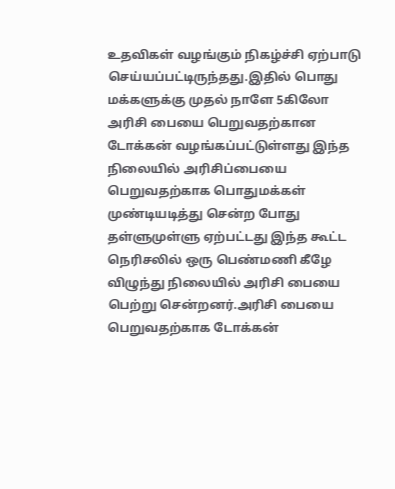உதவிகள் வழங்கும் நிகழ்ச்சி ஏற்பாடு செய்யப்பட்டிருந்தது.இதில் பொது மக்களுக்கு முதல் நாளே 5கிலோ அரிசி பையை பெறுவதற்கான டோக்கன் வழங்கப்பட்டுள்ளது இந்த நிலையில் அரிசிப்பையை பெறுவதற்காக பொதுமக்கள் முண்டியடித்து சென்ற போது தள்ளுமுள்ளு ஏற்பட்டது இந்த கூட்ட நெரிசலில் ஒரு பெண்மணி கீழே விழுந்து நிலையில் அரிசி பையை பெற்று சென்றனர்.அரிசி பையை பெறுவதற்காக டோக்கன்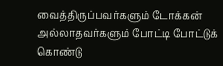வைத்திருப்பவர்களும் டோக்கன் அல்லாதவர்களும் போட்டி போட்டுக் கொண்டு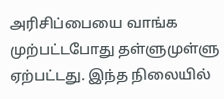அரிசிப்பையை வாங்க முற்பட்டபோது தள்ளுமுள்ளு ஏற்பட்டது. இந்த நிலையில்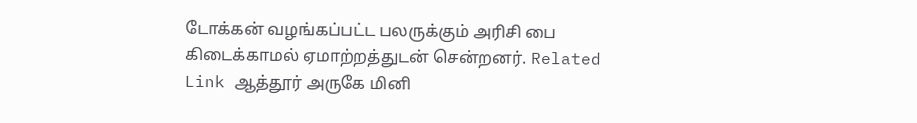டோக்கன் வழங்கப்பட்ட பலருக்கும் அரிசி பை கிடைக்காமல் ஏமாற்றத்துடன் சென்றனர். Related Link ஆத்தூர் அருகே மினி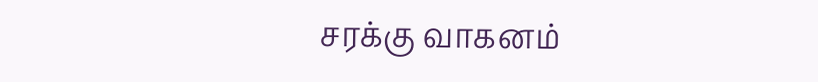சரக்கு வாகனம்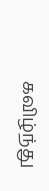கவிழ்ந்து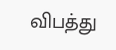விபத்து